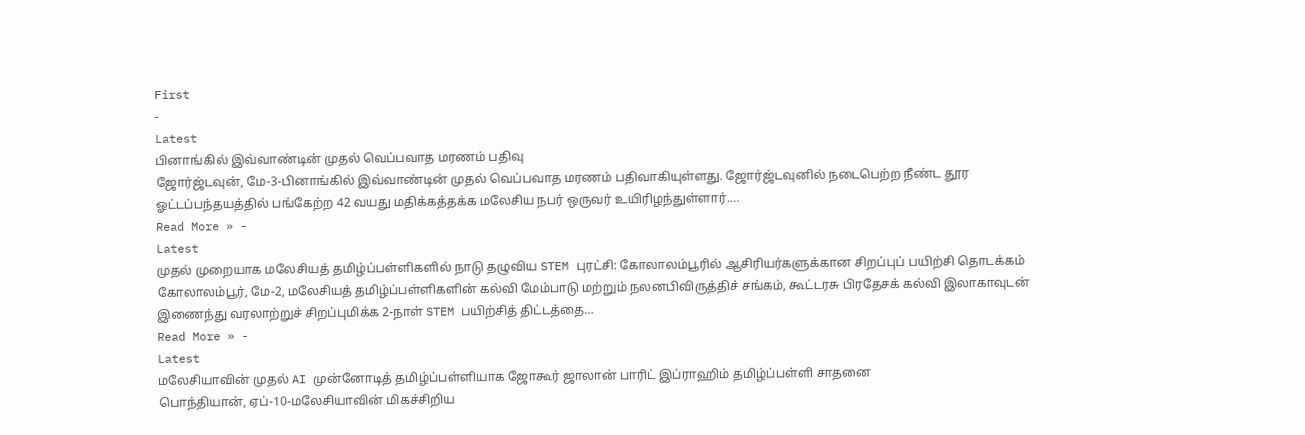First
-
Latest
பினாங்கில் இவ்வாண்டின் முதல் வெப்பவாத மரணம் பதிவு
ஜோர்ஜ்டவுன், மே-3-பினாங்கில் இவ்வாண்டின் முதல் வெப்பவாத மரணம் பதிவாகியுள்ளது. ஜோர்ஜ்டவுனில் நடைபெற்ற நீண்ட தூர ஓட்டப்பந்தயத்தில் பங்கேற்ற 42 வயது மதிக்கத்தக்க மலேசிய நபர் ஒருவர் உயிரிழந்துள்ளார்.…
Read More » -
Latest
முதல் முறையாக மலேசியத் தமிழ்ப்பள்ளிகளில் நாடு தழுவிய STEM புரட்சி: கோலாலம்பூரில் ஆசிரியர்களுக்கான சிறப்புப் பயிற்சி தொடக்கம்
கோலாலம்பூர், மே-2, மலேசியத் தமிழ்ப்பள்ளிகளின் கல்வி மேம்பாடு மற்றும் நலனபிவிருத்திச் சங்கம், கூட்டரசு பிரதேசக் கல்வி இலாகாவுடன் இணைந்து வரலாற்றுச் சிறப்புமிக்க 2-நாள் STEM பயிற்சித் திட்டத்தை…
Read More » -
Latest
மலேசியாவின் முதல் AI முன்னோடித் தமிழ்ப்பள்ளியாக ஜோகூர் ஜாலான் பாரிட் இப்ராஹிம் தமிழ்ப்பள்ளி சாதனை
பொந்தியான், ஏப்-10-மலேசியாவின் மிகச்சிறிய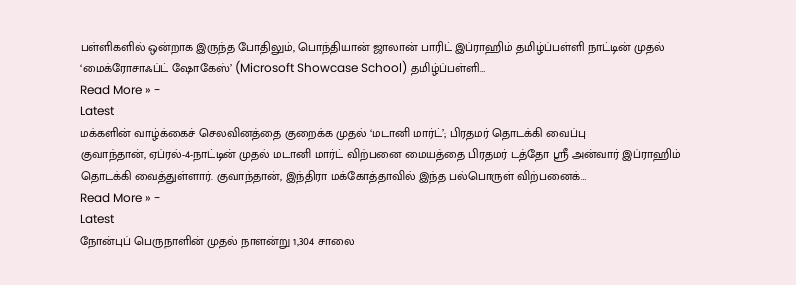பள்ளிகளில் ஒன்றாக இருந்த போதிலும், பொந்தியான் ஜாலான் பாரிட் இப்ராஹிம் தமிழ்ப்பள்ளி நாட்டின் முதல் ‘மைக்ரோசாஃப்ட் ஷோகேஸ்’ (Microsoft Showcase School) தமிழ்ப்பள்ளி…
Read More » -
Latest
மக்களின் வாழ்க்கைச் செலவினத்தை குறைக்க முதல் ‘மடானி மார்ட்’; பிரதமர் தொடக்கி வைப்பு
குவாந்தான், ஏப்ரல்-4-நாட்டின் முதல் மடானி மார்ட் விற்பனை மையத்தை பிரதமர் டத்தோ ஸ்ரீ அன்வார் இப்ராஹிம் தொடக்கி வைத்துள்ளார். குவாந்தான், இந்திரா மக்கோத்தாவில் இந்த பல்பொருள் விற்பனைக்…
Read More » -
Latest
நோன்புப் பெருநாளின் முதல் நாளன்று 1,304 சாலை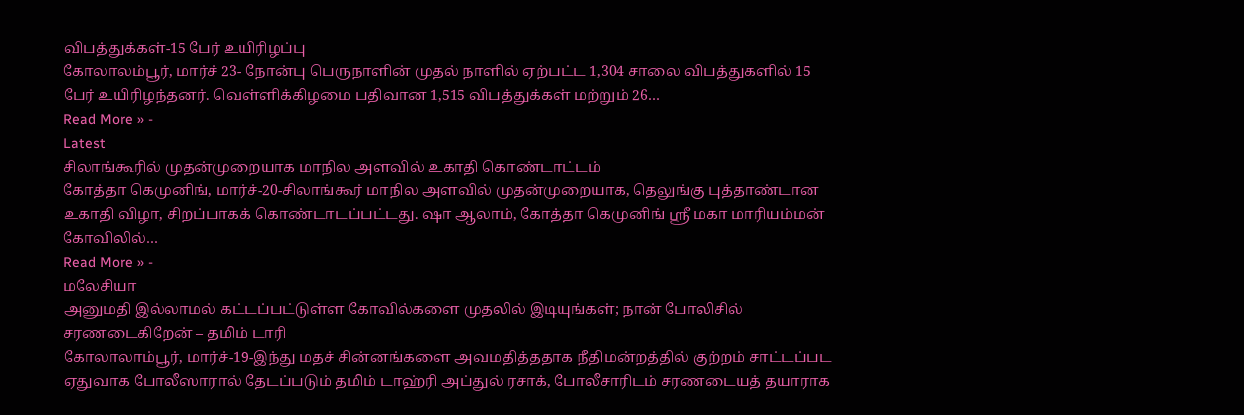விபத்துக்கள்-15 பேர் உயிரிழப்பு
கோலாலம்பூர், மார்ச் 23- நோன்பு பெருநாளின் முதல் நாளில் ஏற்பட்ட 1,304 சாலை விபத்துகளில் 15 பேர் உயிரிழந்தனர். வெள்ளிக்கிழமை பதிவான 1,515 விபத்துக்கள் மற்றும் 26…
Read More » -
Latest
சிலாங்கூரில் முதன்முறையாக மாநில அளவில் உகாதி கொண்டாட்டம்
கோத்தா கெமுனிங், மார்ச்-20-சிலாங்கூர் மாநில அளவில் முதன்முறையாக, தெலுங்கு புத்தாண்டான உகாதி விழா, சிறப்பாகக் கொண்டாடப்பட்டது. ஷா ஆலாம், கோத்தா கெமுனிங் ஸ்ரீ மகா மாரியம்மன் கோவிலில்…
Read More » -
மலேசியா
அனுமதி இல்லாமல் கட்டப்பட்டுள்ள கோவில்களை முதலில் இடியுங்கள்; நான் போலிசில் சரணடைகிறேன் – தமிம் டாரி
கோலாலாம்பூர், மார்ச்-19-இந்து மதச் சின்னங்களை அவமதித்ததாக நீதிமன்றத்தில் குற்றம் சாட்டப்பட ஏதுவாக போலீஸாரால் தேடப்படும் தமிம் டாஹ்ரி அப்துல் ரசாக், போலீசாரிடம் சரணடையத் தயாராக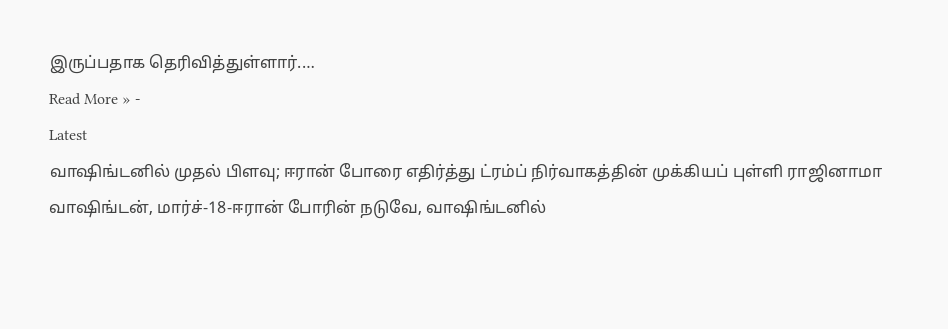இருப்பதாக தெரிவித்துள்ளார்.…
Read More » -
Latest
வாஷிங்டனில் முதல் பிளவு; ஈரான் போரை எதிர்த்து ட்ரம்ப் நிர்வாகத்தின் முக்கியப் புள்ளி ராஜினாமா
வாஷிங்டன், மார்ச்-18-ஈரான் போரின் நடுவே, வாஷிங்டனில்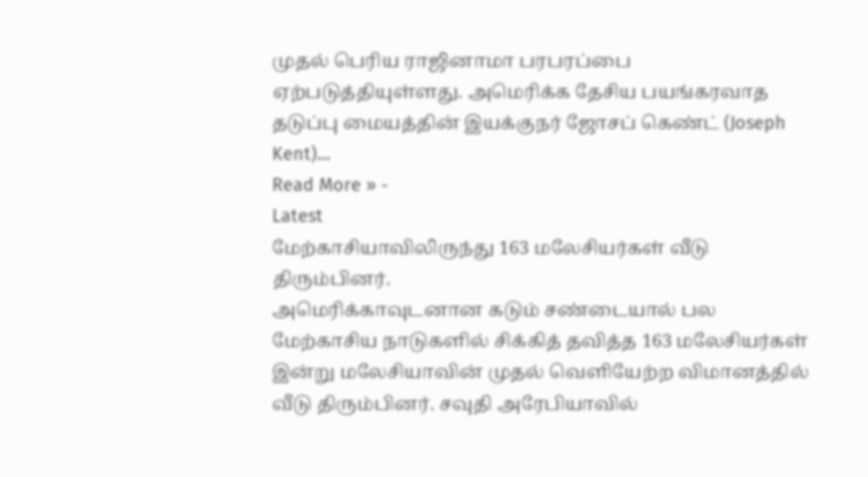முதல் பெரிய ராஜினாமா பரபரப்பை ஏற்படுத்தியுள்ளது. அமெரிக்க தேசிய பயங்கரவாத தடுப்பு மையத்தின் இயக்குநர் ஜோசப் கெண்ட் (Joseph Kent)…
Read More » -
Latest
மேற்காசியாவிலிருந்து 163 மலேசியர்கள் வீடு திரும்பினர்.
அமெரிக்காவுடனான கடும் சண்டையால் பல மேற்காசிய நாடுகளில் சிக்கித் தவித்த 163 மலேசியர்கள் இன்று மலேசியாவின் முதல் வெளியேற்ற விமானத்தில் வீடு திரும்பினர். சவுதி அரேபியாவில்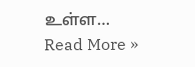உள்ள…
Read More »